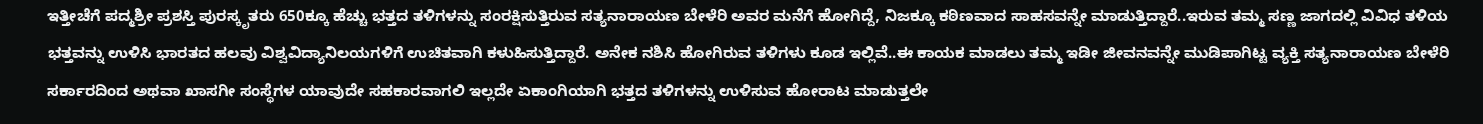ಇತ್ತೀಚೆಗೆ ಪದ್ಮಶ್ರೀ ಪ್ರಶಸ್ತಿ ಪುರಸ್ಕೃತರು 650ಕ್ಕೂ ಹೆಚ್ಚು ಭತ್ತದ ತಳಿಗಳನ್ನು ಸಂರಕ್ಷಿಸುತ್ತಿರುವ ಸತ್ಯನಾರಾಯಣ ಬೇಳೆರಿ ಅವರ ಮನೆಗೆ ಹೋಗಿದ್ದೆ, ನಿಜಕ್ಕೂ ಕಠಿಣವಾದ ಸಾಹಸವನ್ನೇ ಮಾಡುತ್ತಿದ್ದಾರೆ..ಇರುವ ತಮ್ಮ ಸಣ್ಣ ಜಾಗದಲ್ಲಿ ವಿವಿಧ ತಳಿಯ ಭತ್ತವನ್ನು ಉಳಿಸಿ ಭಾರತದ ಹಲವು ವಿಶ್ವವಿದ್ಯಾನಿಲಯಗಳಿಗೆ ಉಚಿತವಾಗಿ ಕಳುಹಿಸುತ್ತಿದ್ದಾರೆ. ಅನೇಕ ನಶಿಸಿ ಹೋಗಿರುವ ತಳಿಗಳು ಕೂಡ ಇಲ್ಲಿವೆ..ಈ ಕಾಯಕ ಮಾಡಲು ತಮ್ಮ ಇಡೀ ಜೀವನವನ್ನೇ ಮುಡಿಪಾಗಿಟ್ಟ ವ್ಯಕ್ತಿ ಸತ್ಯನಾರಾಯಣ ಬೇಳೆರಿ
ಸರ್ಕಾರದಿಂದ ಅಥವಾ ಖಾಸಗೀ ಸಂಸ್ಥೆಗಳ ಯಾವುದೇ ಸಹಕಾರವಾಗಲಿ ಇಲ್ಲದೇ ಏಕಾಂಗಿಯಾಗಿ ಭತ್ತದ ತಳಿಗಳನ್ನು ಉಳಿಸುವ ಹೋರಾಟ ಮಾಡುತ್ತಲೇ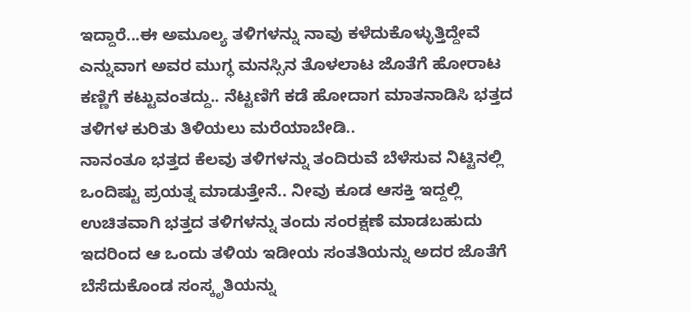ಇದ್ದಾರೆ...ಈ ಅಮೂಲ್ಯ ತಳಿಗಳನ್ನು ನಾವು ಕಳೆದುಕೊಳ್ಳುತ್ತಿದ್ದೇವೆ ಎನ್ನುವಾಗ ಅವರ ಮುಗ್ಧ ಮನಸ್ಸಿನ ತೊಳಲಾಟ ಜೊತೆಗೆ ಹೋರಾಟ ಕಣ್ಣಿಗೆ ಕಟ್ಟುವಂತದ್ದು.. ನೆಟ್ಟಣಿಗೆ ಕಡೆ ಹೋದಾಗ ಮಾತನಾಡಿಸಿ ಭತ್ತದ ತಳಿಗಳ ಕುರಿತು ತಿಳಿಯಲು ಮರೆಯಾಬೇಡಿ..
ನಾನಂತೂ ಭತ್ತದ ಕೆಲವು ತಳಿಗಳನ್ನು ತಂದಿರುವೆ ಬೆಳೆಸುವ ನಿಟ್ಟಿನಲ್ಲಿ ಒಂದಿಷ್ಟು ಪ್ರಯತ್ನ ಮಾಡುತ್ತೇನೆ.. ನೀವು ಕೂಡ ಆಸಕ್ತಿ ಇದ್ದಲ್ಲಿ ಉಚಿತವಾಗಿ ಭತ್ತದ ತಳಿಗಳನ್ನು ತಂದು ಸಂರಕ್ಷಣೆ ಮಾಡಬಹುದು ಇದರಿಂದ ಆ ಒಂದು ತಳಿಯ ಇಡೀಯ ಸಂತತಿಯನ್ನು ಅದರ ಜೊತೆಗೆ ಬೆಸೆದುಕೊಂಡ ಸಂಸ್ಕೃತಿಯನ್ನು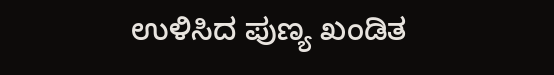ಉಳಿಸಿದ ಪುಣ್ಯ ಖಂಡಿತ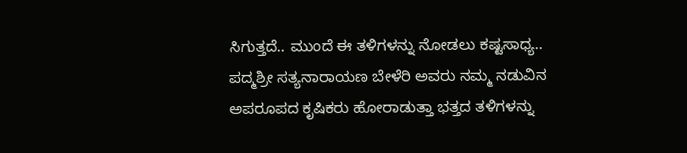ಸಿಗುತ್ತದೆ.. ಮುಂದೆ ಈ ತಳಿಗಳನ್ನು ನೋಡಲು ಕಷ್ಟಸಾಧ್ಯ..
ಪದ್ಮಶ್ರೀ ಸತ್ಯನಾರಾಯಣ ಬೇಳೆರಿ ಅವರು ನಮ್ಮ ನಡುವಿನ ಅಪರೂಪದ ಕೃಷಿಕರು ಹೋರಾಡುತ್ತಾ ಭತ್ತದ ತಳಿಗಳನ್ನು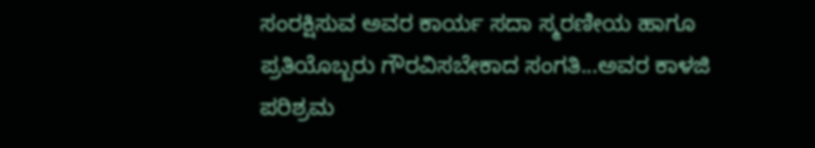ಸಂರಕ್ಷಿಸುವ ಅವರ ಕಾರ್ಯ ಸದಾ ಸ್ಮರಣೀಯ ಹಾಗೂ ಪ್ರತಿಯೊಬ್ಬರು ಗೌರವಿಸಬೇಕಾದ ಸಂಗತಿ...ಅವರ ಕಾಳಜಿ ಪರಿಶ್ರಮ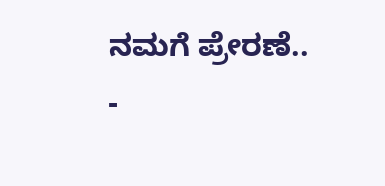ನಮಗೆ ಪ್ರೇರಣೆ..
-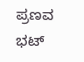ಪ್ರಣವ ಭಟ್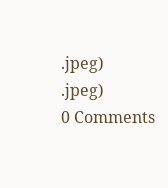.jpeg)
.jpeg)
0 Comments